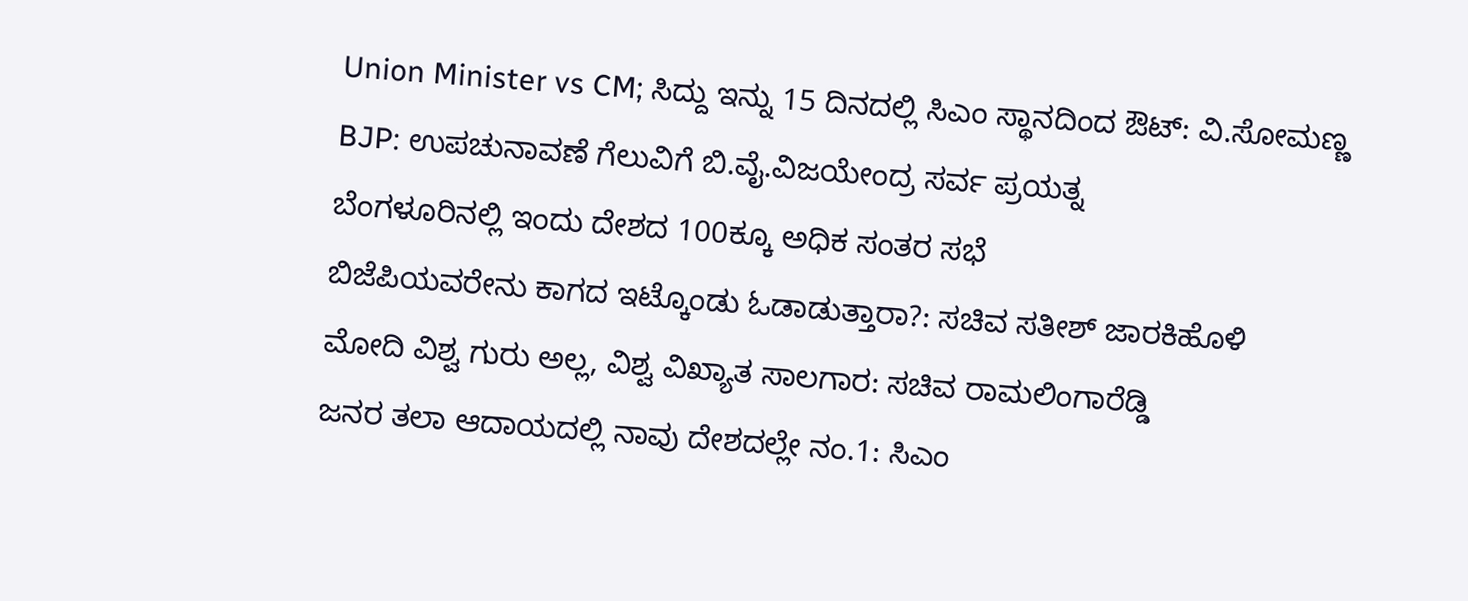Union Minister vs CM; ಸಿದ್ದು ಇನ್ನು 15 ದಿನದಲ್ಲಿ ಸಿಎಂ ಸ್ಥಾನದಿಂದ ಔಟ್: ವಿ.ಸೋಮಣ್ಣ
BJP: ಉಪಚುನಾವಣೆ ಗೆಲುವಿಗೆ ಬಿ.ವೈ.ವಿಜಯೇಂದ್ರ ಸರ್ವ ಪ್ರಯತ್ನ
ಬೆಂಗಳೂರಿನಲ್ಲಿ ಇಂದು ದೇಶದ 100ಕ್ಕೂ ಅಧಿಕ ಸಂತರ ಸಭೆ
ಬಿಜೆಪಿಯವರೇನು ಕಾಗದ ಇಟ್ಕೊಂಡು ಓಡಾಡುತ್ತಾರಾ?: ಸಚಿವ ಸತೀಶ್ ಜಾರಕಿಹೊಳಿ
ಮೋದಿ ವಿಶ್ವ ಗುರು ಅಲ್ಲ, ವಿಶ್ವ ವಿಖ್ಯಾತ ಸಾಲಗಾರ: ಸಚಿವ ರಾಮಲಿಂಗಾರೆಡ್ಡಿ
ಜನರ ತಲಾ ಆದಾಯದಲ್ಲಿ ನಾವು ದೇಶದಲ್ಲೇ ನಂ.1: ಸಿಎಂ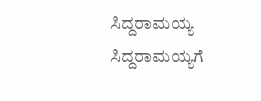ಸಿದ್ದರಾಮಯ್ಯ
ಸಿದ್ದರಾಮಯ್ಯಗೆ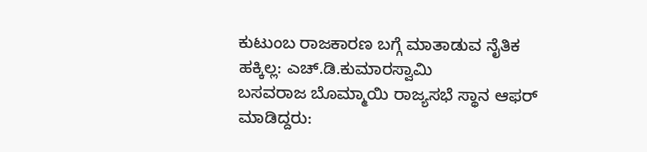ಕುಟುಂಬ ರಾಜಕಾರಣ ಬಗ್ಗೆ ಮಾತಾಡುವ ನೈತಿಕ ಹಕ್ಕಿಲ್ಲ: ಎಚ್.ಡಿ.ಕುಮಾರಸ್ವಾಮಿ
ಬಸವರಾಜ ಬೊಮ್ಮಾಯಿ ರಾಜ್ಯಸಭೆ ಸ್ಥಾನ ಆಫರ್ ಮಾಡಿದ್ದರು: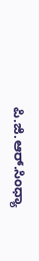ಪಿ.ಜಿ.ಆರ್.ಸಿಂಧ್ಯಾ